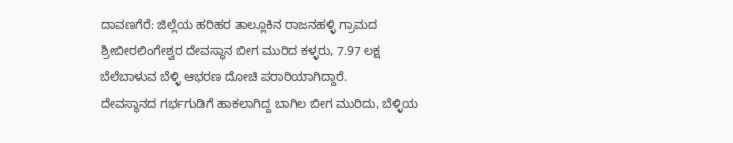ದಾವಣಗೆರೆ: ಜಿಲ್ಲೆಯ ಹರಿಹರ ತಾಲ್ಲೂಕಿನ ರಾಜನಹಳ್ಳಿ ಗ್ರಾಮದ ಶ್ರೀಬೀರಲಿಂಗೇಶ್ವರ ದೇವಸ್ಥಾನ ಬೀಗ ಮುರಿದ ಕಳ್ಳರು, 7.97 ಲಕ್ಷ ಬೆಲೆಬಾಳುವ ಬೆಳ್ಳಿ ಆಭರಣ ದೋಚಿ ಪರಾರಿಯಾಗಿದ್ದಾರೆ.
ದೇವಸ್ಥಾನದ ಗರ್ಭಗುಡಿಗೆ ಹಾಕಲಾಗಿದ್ದ ಬಾಗಿಲ ಬೀಗ ಮುರಿದು, ಬೆಳ್ಳಿಯ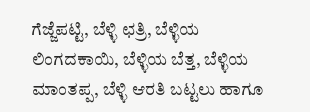ಗೆಜ್ಜೆಪಟ್ಟಿ, ಬೆಳ್ಳಿ ಛತ್ರಿ, ಬೆಳ್ಳಿಯ ಲಿಂಗದಕಾಯಿ, ಬೆಳ್ಳಿಯ ಬೆತ್ತ, ಬೆಳ್ಳಿಯ ಮಾಂತಪ್ಪ, ಬೆಳ್ಳಿ ಆರತಿ ಬಟ್ಟಲು ಹಾಗೂ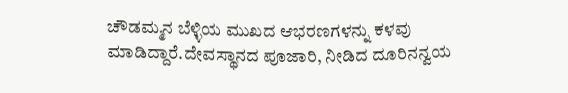ಚೌಡಮ್ಮನ ಬೆಳ್ಳಿಯ ಮುಖದ ಆಭರಣಗಳನ್ನು ಕಳವು ಮಾಡಿದ್ದಾರೆ.ದೇವಸ್ಥಾನದ ಪೂಜಾರಿ, ನೀಡಿದ ದೂರಿನನ್ವಯ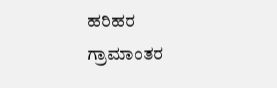ಹರಿಹರ ಗ್ರಾಮಾಂತರ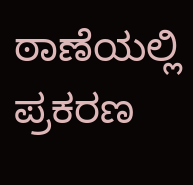ಠಾಣೆಯಲ್ಲಿ ಪ್ರಕರಣ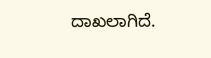ದಾಖಲಾಗಿದೆ.